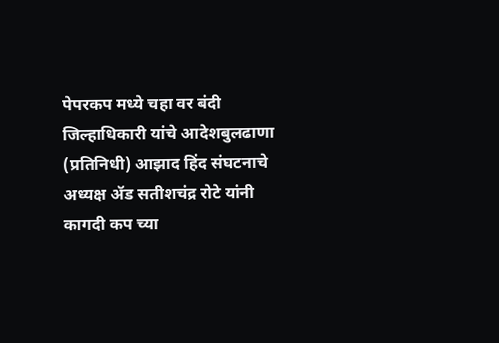पेपरकप मध्ये चहा वर बंदी जिल्हाधिकारी यांचे आदेशबुलढाणा (प्रतिनिधी) आझाद हिंद संघटनाचे अध्यक्ष ॲड सतीशचंद्र रोटे यांनी कागदी कप च्या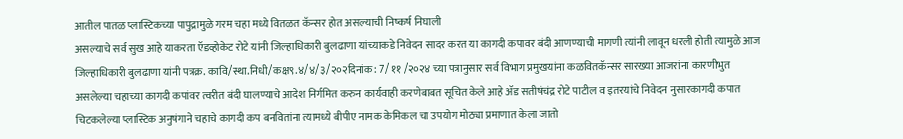आतील पातळ प्लास्टिकच्या पापुद्रामुळे गरम चहा मध्ये वितळत कॅन्सर होत असल्याची निष्कर्ष निघाली
असल्याचे सर्व सुख आहे याकरता ऍडव्होकेट रोटे यांनी जिल्हाधिकारी बुलढाणा यांच्याकडे निवेदन सादर करत या कागदी कपावर बंदी आणण्याची मागणी त्यांनी लावून धरली होती त्यामुळे आज जिल्हाधिकारी बुलढाणा यांनी पत्रक्र. कावि/स्था.निधी/कक्ष९.४/४/३/२०२दिनांक: 7/ ११ /२०२४ च्या पत्रानुसार सर्व विभाग प्रमुखयांना कळवितकॅन्सर सारख्या आजरांना कारणीभुत असलेल्या चहाच्या कागदी कपांवर त्वरीत बंदी घालण्याचे आदेश निर्गमित करुन कार्यवाही करणेबाबत सूचित केले आहे ॲड सतीषंचंद्र रोटे पाटील व इतरयांचे निवेदन नुसारकागदी कपात चिटकलेल्या प्लास्टिक अनुषंगाने चहाचे कागदी कप बनवितांना त्यामध्ये बीपीए नामक केमिकल चा उपयोग मोठ्या प्रमाणात केला जातो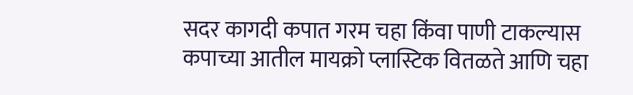सदर कागदी कपात गरम चहा किंवा पाणी टाकल्यास कपाच्या आतील मायक्रो प्लास्टिक वितळते आणि चहा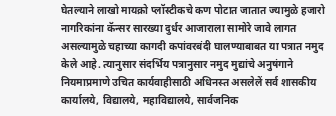घेतल्याने लाखो मायक्रो प्लॉस्टीकचे कण पोटात जातात ज्यामुळे हजारो नागरिकांना कॅन्सर सारख्या दुर्धर आजाराला सामोरे जावे लागत असल्यामुळे चहाच्या कागदी कपांवरबंदी घालण्याबाबत या पत्रात नमुद केले आहे. त्यानुसार संदर्भिय पत्रानुसार नमुद मुद्यांचे अनुषंगाने नियमाप्रमाणे उचित कार्यवाहीसाठी अधिनस्त असलेलें सर्व शासकीय कार्यालये, विद्यालये, महाविद्यालये, सार्वजनिक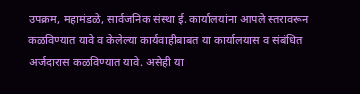उपक्रम, महामंडळे, सार्वजनिक संस्था ई. कार्यालयांना आपले स्तरावरून कळविण्यात यावे व केलेल्या कार्यवाहीबाबत या कार्यालयास व संबंधित अर्जदारास कळविण्यात यावे. असेही या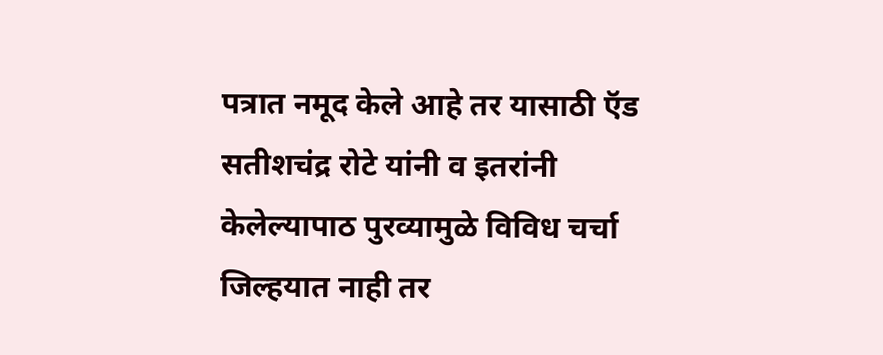पत्रात नमूद केले आहे तर यासाठी ऍड सतीशचंद्र रोटे यांनी व इतरांनी केलेल्यापाठ पुरव्यामुळे विविध चर्चा जिल्हयात नाही तर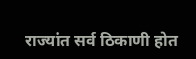राज्यांत सर्व ठिकाणी होत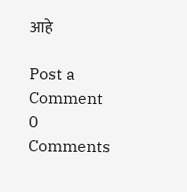आहे

Post a Comment
0 Comments